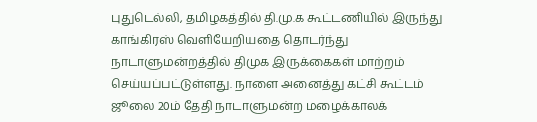புதுடெல்லி, தமிழகத்தில் தி.மு.க கூட்டணியில் இருந்து காங்கிரஸ் வெளியேறியதை தொடர்ந்து நாடாளுமன்றத்தில் திமுக இருக்கைகள் மாற்றம் செய்யப்பட்டுள்ளது. நாளை அனைத்து கட்சி கூட்டம் ஜூலை 20ம் தேதி நாடாளுமன்ற மழைக்காலக்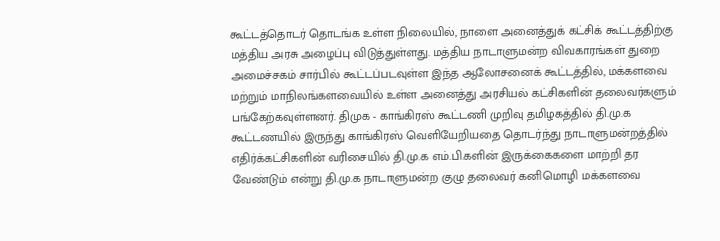கூட்டத்தொடர் தொடங்க உள்ள நிலையில், நாளை அனைத்துக் கட்சிக் கூட்டத்திற்கு மத்திய அரசு அழைப்பு விடுத்துள்ளது. மத்திய நாடாளுமன்ற விவகாரங்கள் துறை அமைச்சகம் சார்பில் கூட்டப்படவுள்ள இந்த ஆலோசனைக் கூட்டத்தில், மக்களவை மற்றும் மாநிலங்களவையில் உள்ள அனைத்து அரசியல் கட்சிகளின் தலைவர்களும் பங்கேற்கவுள்ளனர். திமுக - காங்கிரஸ் கூட்டணி முறிவு தமிழகத்தில் தி.மு.க கூட்டணயில் இருந்து காங்கிரஸ் வெளியேறியதை தொடர்ந்து நாடாளுமன்றத்தில் எதிர்க்கட்சிகளின் வரிசையில் தி.மு.க எம்.பி.களின் இருக்கைகளை மாற்றி தர வேண்டும் என்று தி.மு.க நாடாளுமன்ற குழு தலைவர் கனிமொழி மக்களவை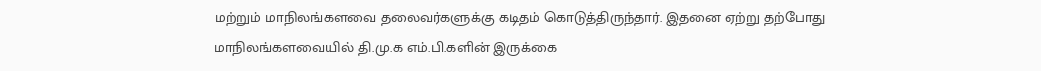மற்றும் மாநிலங்களவை தலைவர்களுக்கு கடிதம் கொடுத்திருந்தார். இதனை ஏற்று தற்போது மாநிலங்களவையில் தி.மு.க எம்.பி.களின் இருக்கை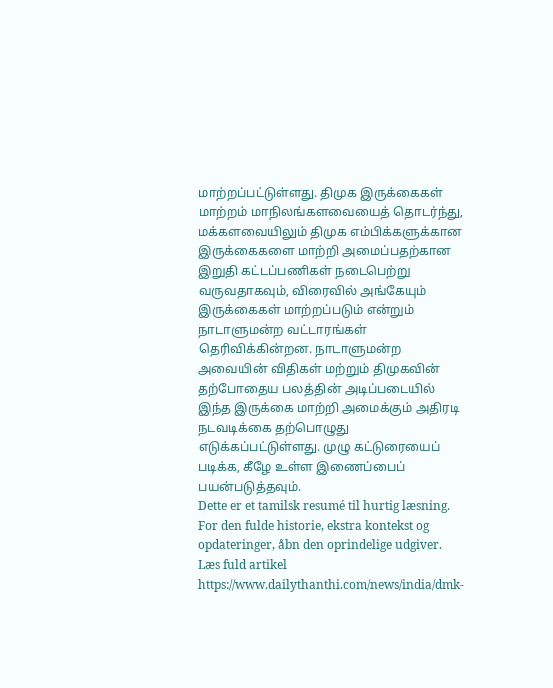மாற்றப்பட்டுள்ளது. திமுக இருக்கைகள் மாற்றம் மாநிலங்களவையைத் தொடர்ந்து, மக்களவையிலும் திமுக எம்பிக்களுக்கான இருக்கைகளை மாற்றி அமைப்பதற்கான இறுதி கட்டப்பணிகள் நடைபெற்று வருவதாகவும், விரைவில் அங்கேயும் இருக்கைகள் மாற்றப்படும் என்றும் நாடாளுமன்ற வட்டாரங்கள் தெரிவிக்கின்றன. நாடாளுமன்ற அவையின் விதிகள் மற்றும் திமுகவின் தற்போதைய பலத்தின் அடிப்படையில் இந்த இருக்கை மாற்றி அமைக்கும் அதிரடி நடவடிக்கை தற்பொழுது எடுக்கப்பட்டுள்ளது. முழு கட்டுரையைப் படிக்க, கீழே உள்ள இணைப்பைப் பயன்படுத்தவும்.
Dette er et tamilsk resumé til hurtig læsning. For den fulde historie, ekstra kontekst og opdateringer, åbn den oprindelige udgiver.
Læs fuld artikel
https://www.dailythanthi.com/news/india/dmk-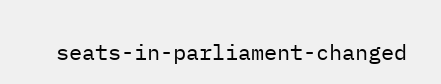seats-in-parliament-changed